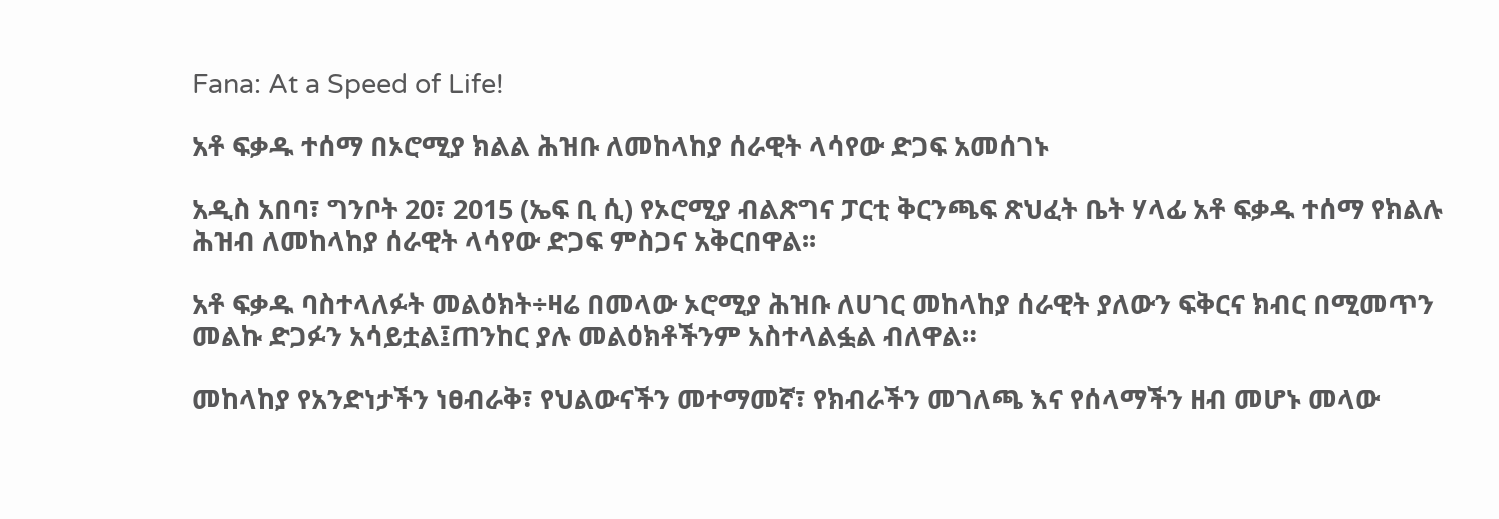Fana: At a Speed of Life!

አቶ ፍቃዱ ተሰማ በኦሮሚያ ክልል ሕዝቡ ለመከላከያ ሰራዊት ላሳየው ድጋፍ አመሰገኑ

አዲስ አበባ፣ ግንቦት 20፣ 2015 (ኤፍ ቢ ሲ) የኦሮሚያ ብልጽግና ፓርቲ ቅርንጫፍ ጽህፈት ቤት ሃላፊ አቶ ፍቃዱ ተሰማ የክልሉ ሕዝብ ለመከላከያ ሰራዊት ላሳየው ድጋፍ ምስጋና አቅርበዋል፡፡

አቶ ፍቃዱ ባስተላለፉት መልዕክት÷ዛሬ በመላው ኦሮሚያ ሕዝቡ ለሀገር መከላከያ ሰራዊት ያለውን ፍቅርና ክብር በሚመጥን መልኩ ድጋፉን አሳይቷል፤ጠንከር ያሉ መልዕክቶችንም አስተላልፏል ብለዋል።

መከላከያ የአንድነታችን ነፀብራቅ፣ የህልውናችን መተማመኛ፣ የክብራችን መገለጫ እና የሰላማችን ዘብ መሆኑ መላው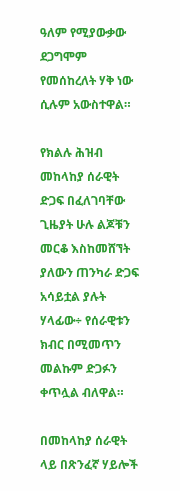ዓለም የሚያውቃው ደጋግሞም የመሰከረለት ሃቅ ነው ሲሉም አውስተዋል።

የክልሉ ሕዝብ መከላከያ ሰራዊት ድጋፍ በፈለገባቸው ጊዜያት ሁሉ ልጆቹን መርቆ እስከመሸኘት ያለውን ጠንካራ ድጋፍ አሳይቷል ያሉት ሃላፊው÷ የሰራዊቱን ክብር በሚመጥን መልኩም ድጋፉን ቀጥሏል ብለዋል።

በመከላከያ ሰራዊት ላይ በጽንፈኛ ሃይሎች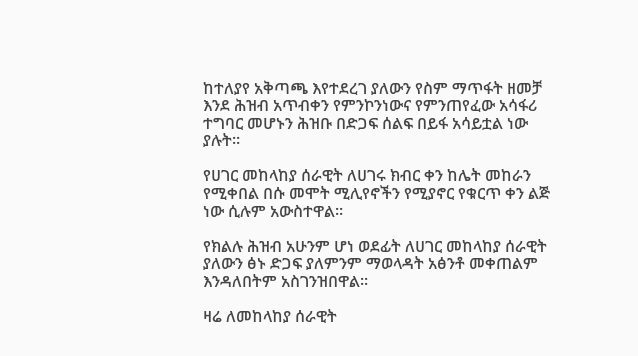ከተለያየ አቅጣጫ እየተደረገ ያለውን የስም ማጥፋት ዘመቻ እንደ ሕዝብ አጥብቀን የምንኮንነውና የምንጠየፈው አሳፋሪ ተግባር መሆኑን ሕዝቡ በድጋፍ ሰልፍ በይፋ አሳይቷል ነው ያሉት።

የሀገር መከላከያ ሰራዊት ለሀገሩ ክብር ቀን ከሌት መከራን የሚቀበል በሱ መሞት ሚሊየኖችን የሚያኖር የቁርጥ ቀን ልጅ ነው ሲሉም አውስተዋል።

የክልሉ ሕዝብ አሁንም ሆነ ወደፊት ለሀገር መከላከያ ሰራዊት ያለውን ፅኑ ድጋፍ ያለምንም ማወላዳት አፅንቶ መቀጠልም እንዳለበትም አስገንዝበዋል፡፡

ዛሬ ለመከላከያ ሰራዊት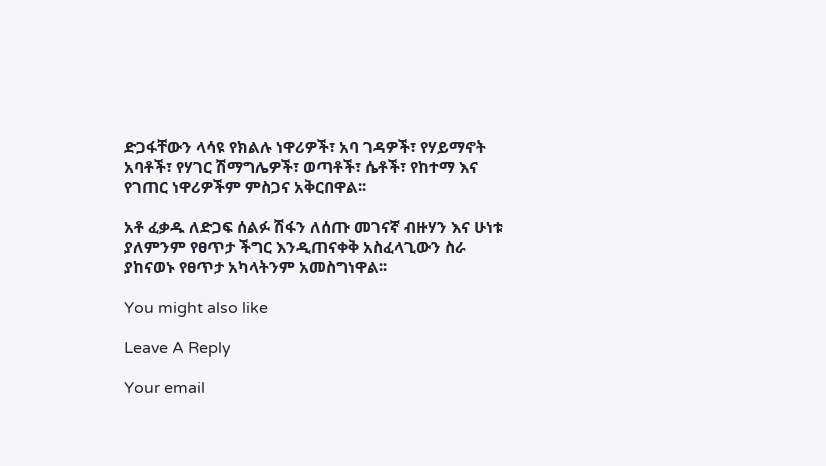ድጋፋቸውን ላሳዩ የክልሉ ነዋሪዎች፣ አባ ገዳዎች፣ የሃይማኖት አባቶች፣ የሃገር ሽማግሌዎች፣ ወጣቶች፣ ሴቶች፣ የከተማ እና የገጠር ነዋሪዎችም ምስጋና አቅርበዋል፡፡

አቶ ፈቃዱ ለድጋፍ ሰልፉ ሽፋን ለሰጡ መገናኛ ብዙሃን እና ሁነቱ ያለምንም የፀጥታ ችግር እንዲጠናቀቅ አስፈላጊውን ስራ ያከናወኑ የፀጥታ አካላትንም አመስግነዋል፡፡

You might also like

Leave A Reply

Your email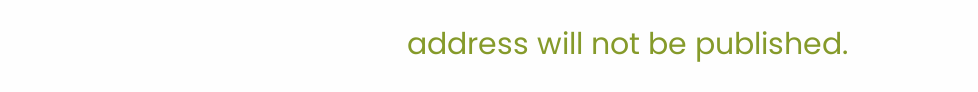address will not be published.